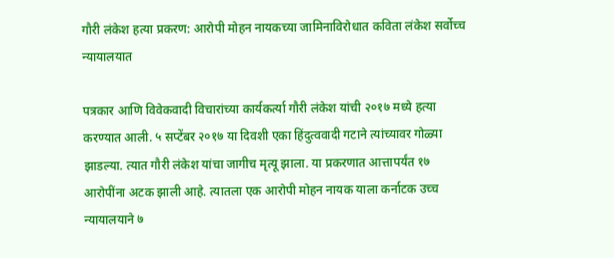गौरी लंकेश हत्या प्रकरण: आरोपी मोहन नायकच्या जामिनाविरोधात कविता लंकेश सर्वोच्च न्यायालयात

पत्रकार आणि विवेकवादी विचारांच्या कार्यकर्त्या गौरी लंकेश यांची २०१७ मध्ये हत्या करण्यात आली. ५ सप्टेंबर २०१७ या दिवशी एका हिंदुत्ववादी गटाने त्यांच्यावर गोळ्या झाडल्या. त्यात गौरी लंकेश यांचा जागीच मृत्यू झाला. या प्रकरणात आत्तापर्यंत १७ आरोपींना अटक झाली आहे. त्यातला एक आरोपी मोहन नायक याला कर्नाटक उच्च न्यायालयाने ७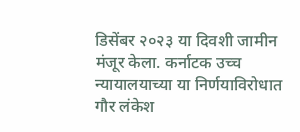डिसेंबर २०२३ या दिवशी जामीन मंजूर केला. कर्नाटक उच्च न्यायालयाच्या या निर्णयाविरोधात गौर लंकेश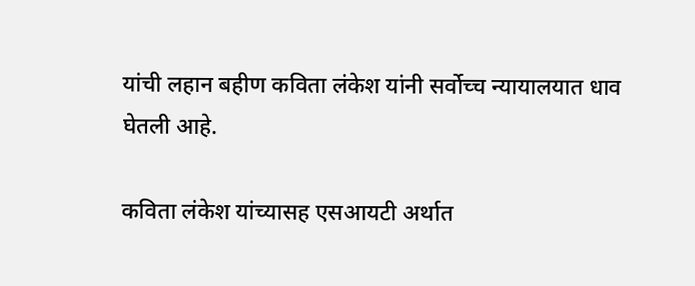यांची लहान बहीण कविता लंकेश यांनी सर्वोच्च न्यायालयात धाव घेतली आहे.

कविता लंकेश यांच्यासह एसआयटी अर्थात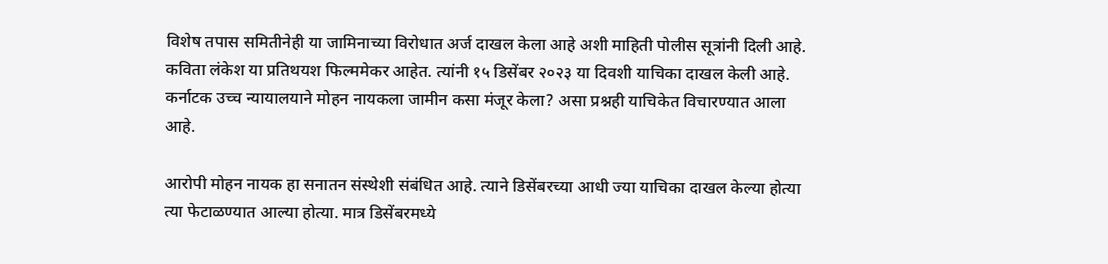विशेष तपास समितीनेही या जामिनाच्या विरोधात अर्ज दाखल केला आहे अशी माहिती पोलीस सूत्रांनी दिली आहे. कविता लंकेश या प्रतिथयश फिल्ममेकर आहेत. त्यांनी १५ डिसेंबर २०२३ या दिवशी याचिका दाखल केली आहे. कर्नाटक उच्च न्यायालयाने मोहन नायकला जामीन कसा मंजूर केला? असा प्रश्नही याचिकेत विचारण्यात आला आहे.

आरोपी मोहन नायक हा सनातन संस्थेशी संबंधित आहे. त्याने डिसेंबरच्या आधी ज्या याचिका दाखल केल्या होत्या त्या फेटाळण्यात आल्या होत्या. मात्र डिसेंबरमध्ये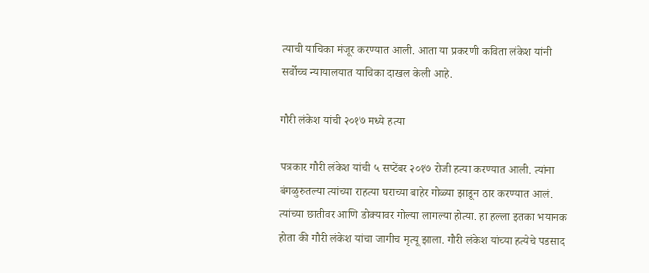त्याची याचिका मंजूर करण्यात आली. आता या प्रकरणी कविता लंकेश यांनी सर्वोच्च न्यायालयात याचिका दाखल केली आहे.

गौरी लंकेश यांची २०१७ मध्ये हत्या

पत्रकार गौरी लंकेश यांची ५ सप्टेंबर २०१७ रोजी हत्या करण्यात आली. त्यांना बंगळुरुतल्या त्यांच्या राहत्या घराच्या बाहेर गोळ्या झाडून ठार करण्यात आलं. त्यांच्या छातीवर आणि डोक्यावर गोल्या लागल्या होत्या. हा हल्ला इतका भयानक होता की गौरी लंकेश यांचा जागीच मृत्यू झाला. गौरी लंकेश यांच्या हत्येचे पडसाद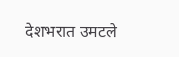देशभरात उमटले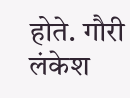होते. गौरी लंकेश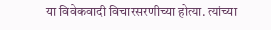या विवेकवादी विचारसरणीच्या होत्या. त्यांच्या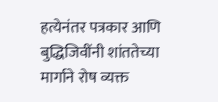हत्येनंतर पत्रकार आणि बुद्धिजिवींनी शांततेच्या मार्गाने रोष व्यक्त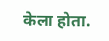केला होता.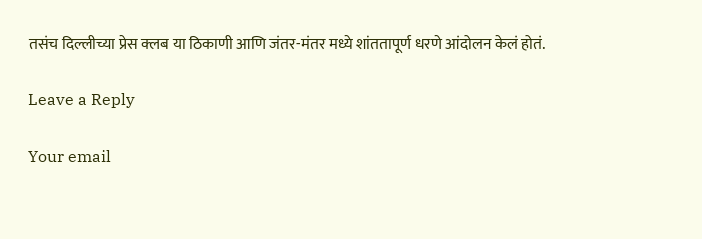तसंच दिल्लीच्या प्रेस क्लब या ठिकाणी आणि जंतर-मंतर मध्ये शांततापूर्ण धरणे आंदोलन केलं होतं.

Leave a Reply

Your email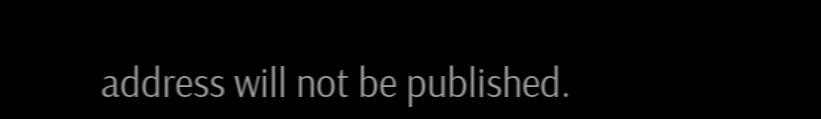address will not be published.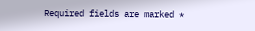Required fields are marked *